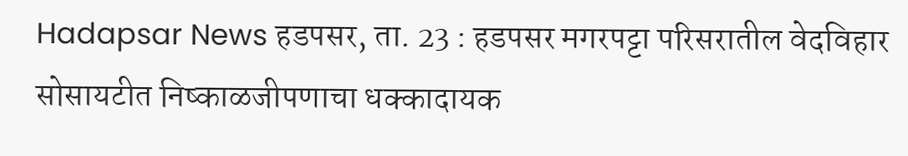Hadapsar News हडपसर, ता. 23 : हडपसर मगरपट्टा परिसरातील वेदविहार सोसायटीत निष्काळजीपणाचा धक्कादायक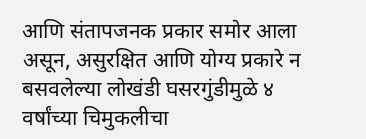आणि संतापजनक प्रकार समोर आला असून, असुरक्षित आणि योग्य प्रकारे न बसवलेल्या लोखंडी घसरगुंडीमुळे ४ वर्षांच्या चिमुकलीचा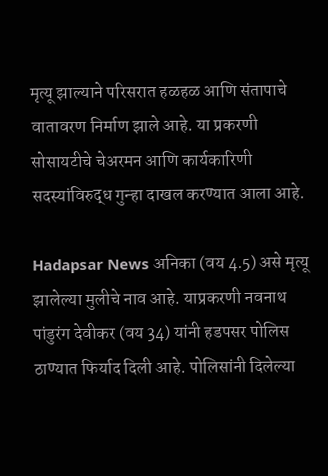मृत्यू झाल्याने परिसरात हळहळ आणि संतापाचे वातावरण निर्माण झाले आहे. या प्रकरणी सोसायटीचे चेअरमन आणि कार्यकारिणी सदस्यांविरुद्ध गुन्हा दाखल करण्यात आला आहे.

Hadapsar News अनिका (वय 4.5) असे मृत्यू झालेल्या मुलीचे नाव आहे. याप्रकरणी नवनाथ पांडुरंग देवीकर (वय 34) यांनी हडपसर पोलिस ठाण्यात फिर्याद दिली आहे. पोलिसांनी दिलेल्या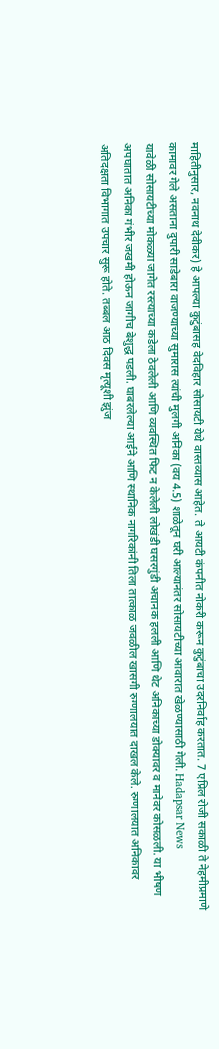माहितीनुसार, नवनाथ देवीकर) हे आपल्या कुटुंबासह वेदविहार सोसायटी येथे वास्तव्यास आहेत. ते आयटी कंपनीत नोकरी करून कुटुंबाचा उदरनिर्वाह करतात. 7 एप्रिल रोजी सकाळी ते नेहमीप्रमाणे कामावर गेले असताना दुपारी साडेबारा वाजण्याच्या सुमारास त्यांची मुलगी अनिका (वय 4.5) शाळेतून घरी आल्यानंतर सोसायटीच्या आवारात खेळण्यासाठी गेली. Hadapsar News
यावेळी सोसायटीच्या मोकळ्या जागेत रस्त्याच्या कडेला ठेवलेली आणि व्यवस्थित फिट न केलेली लोखंडी घसरगुंडी अचानक हलली आणि थेट अनिकाच्या डोक्यावर व मानेवर कोसळली. या भीषण अपघातात अनिका गंभीर जखमी होऊन जागीच बेशुद्ध पडली. घाबरलेल्या आईने आणि स्थानिक नागरिकांनी तिला तात्काळ जवळील खासगी रुग्णालयात दाखल केले. रुग्णालयात अनिकावर अतिदक्षता विभागात उपचार सुरू होते. तब्बल आठ दिवस मृत्यूशी झुंज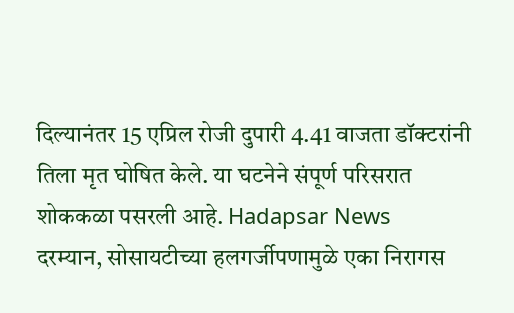दिल्यानंतर 15 एप्रिल रोजी दुपारी 4.41 वाजता डॉक्टरांनी तिला मृत घोषित केले. या घटनेने संपूर्ण परिसरात शोककळा पसरली आहे. Hadapsar News
दरम्यान, सोसायटीच्या हलगर्जीपणामुळे एका निरागस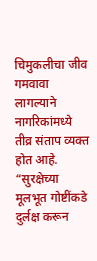चिमुकलीचा जीव गमवावा लागल्याने नागरिकांमध्ये तीव्र संताप व्यक्त होत आहे. “सुरक्षेच्या मूलभूत गोष्टींकडे दुर्लक्ष करून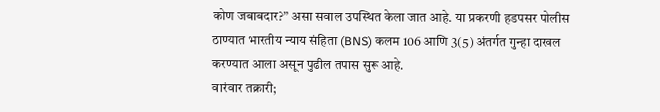कोण जबाबदार?” असा सवाल उपस्थित केला जात आहे. या प्रकरणी हडपसर पोलीस ठाण्यात भारतीय न्याय संहिता (BNS) कलम 106 आणि 3(5) अंतर्गत गुन्हा दाखल करण्यात आला असून पुढील तपास सुरू आहे.
वारंवार तक्रारी;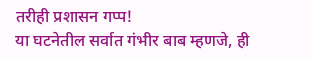तरीही प्रशासन गप्प!
या घटनेतील सर्वात गंभीर बाब म्हणजे, ही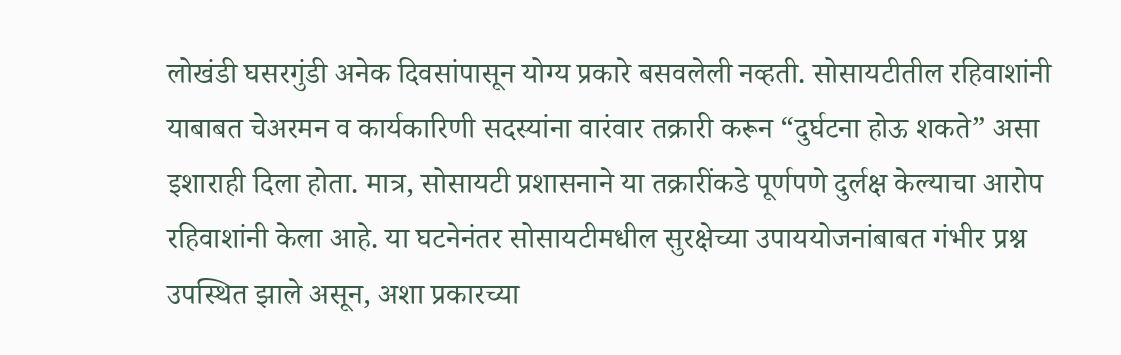लोखंडी घसरगुंडी अनेक दिवसांपासून योग्य प्रकारे बसवलेली नव्हती. सोसायटीतील रहिवाशांनी याबाबत चेअरमन व कार्यकारिणी सदस्यांना वारंवार तक्रारी करून “दुर्घटना होऊ शकते” असा इशाराही दिला होता. मात्र, सोसायटी प्रशासनाने या तक्रारींकडे पूर्णपणे दुर्लक्ष केल्याचा आरोप रहिवाशांनी केला आहे. या घटनेनंतर सोसायटीमधील सुरक्षेच्या उपाययोजनांबाबत गंभीर प्रश्न उपस्थित झाले असून, अशा प्रकारच्या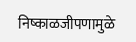निष्काळजीपणामुळे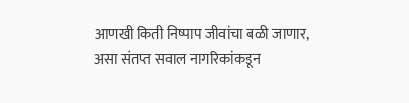आणखी किती निष्पाप जीवांचा बळी जाणार, असा संतप्त सवाल नागरिकांकडून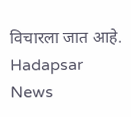विचारला जात आहे. Hadapsar News